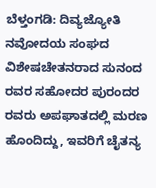ಬೆಳ್ತಂಗಡಿ: ದಿವ್ಯಜ್ಯೋತಿ ನವೋದಯ ಸಂಘದ ವಿಶೇಷಚೇತನರಾದ ಸುನಂದ ರವರ ಸಹೋದರ ಪುರಂದರ ರವರು ಅಪಘಾತದಲ್ಲಿ ಮರಣ ಹೊಂದಿದ್ದು, ಇವರಿಗೆ ಚೈತನ್ಯ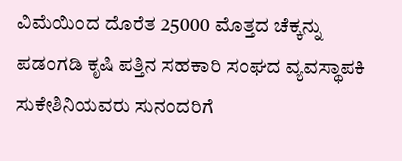ವಿಮೆಯಿಂದ ದೊರೆತ 25000 ಮೊತ್ತದ ಚೆಕ್ಕನ್ನು ಪಡಂಗಡಿ ಕೃಷಿ ಪತ್ತಿನ ಸಹಕಾರಿ ಸಂಘದ ವ್ಯವಸ್ಥಾಪಕಿ ಸುಕೇಶಿನಿಯವರು ಸುನಂದರಿಗೆ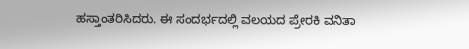ಹಸ್ತಾಂತರಿಸಿದರು. ಈ ಸಂದರ್ಭದಲ್ಲಿ ವಲಯದ ಪ್ರೇರಕಿ ವನಿತಾ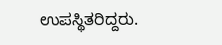ಉಪಸ್ಥಿತರಿದ್ದರು.